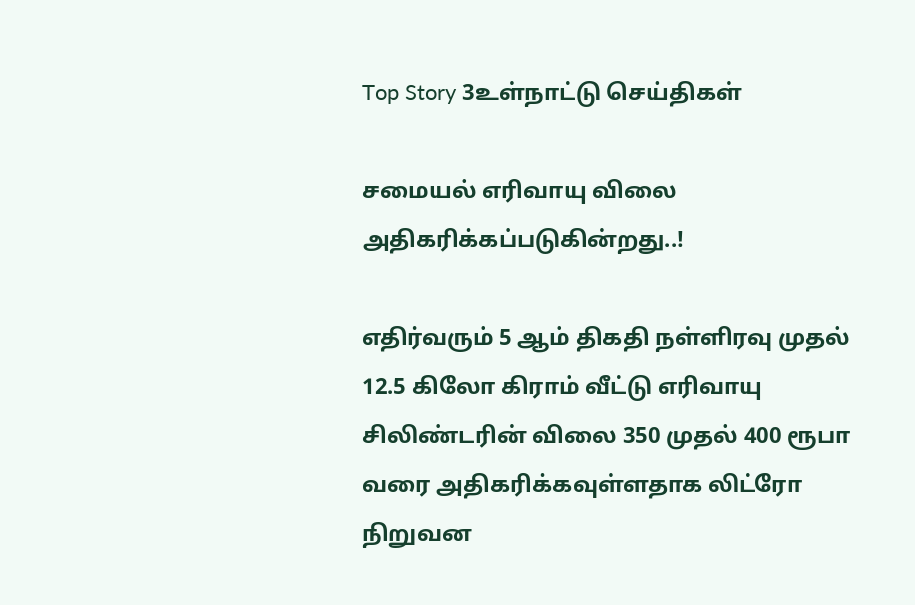Top Story 3உள்நாட்டு செய்திகள்

சமையல் எரிவாயு விலை அதிகரிக்கப்படுகின்றது..!

எதிர்வரும் 5 ஆம் திகதி நள்ளிரவு முதல் 12.5 கிலோ கிராம் வீட்டு எரிவாயு சிலிண்டரின் விலை 350 முதல் 400 ரூபா வரை அதிகரிக்கவுள்ளதாக லிட்ரோ நிறுவன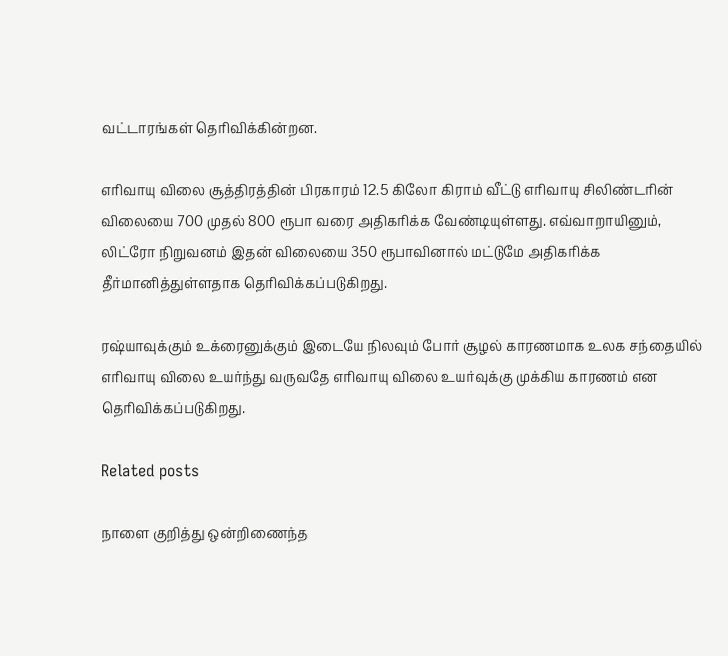வட்டாரங்கள் தெரிவிக்கின்றன.

எரிவாயு விலை சூத்திரத்தின் பிரகாரம் 12.5 கிலோ கிராம் வீட்டு எரிவாயு சிலிண்டரின் விலையை 700 முதல் 800 ரூபா வரை அதிகரிக்க வேண்டியுள்ளது. எவ்வாறாயினும், லிட்ரோ நிறுவனம் இதன் விலையை 350 ரூபாவினால் மட்டுமே அதிகரிக்க தீர்மானித்துள்ளதாக தெரிவிக்கப்படுகிறது.

ரஷ்யாவுக்கும் உக்ரைனுக்கும் இடையே நிலவும் போர் சூழல் காரணமாக உலக சந்தையில் எரிவாயு விலை உயர்ந்து வருவதே எரிவாயு விலை உயர்வுக்கு முக்கிய காரணம் என தெரிவிக்கப்படுகிறது.

Related posts

நாளை குறித்து ஒன்றிணைந்த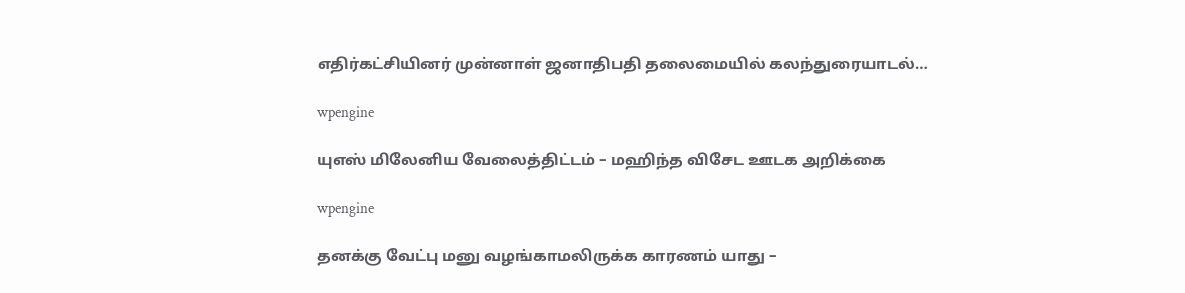எதிர்கட்சியினர் முன்னாள் ஜனாதிபதி தலைமையில் கலந்துரையாடல்…

wpengine

யுஎஸ் மிலேனிய வேலைத்திட்டம் – மஹிந்த விசேட ஊடக அறிக்கை

wpengine

தனக்கு வேட்பு மனு வழங்காமலிருக்க காரணம் யாது –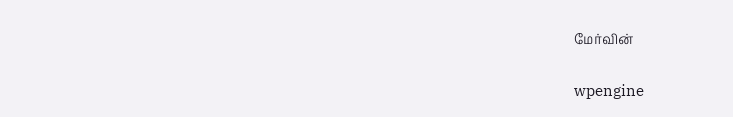மேர்வின்

wpengine